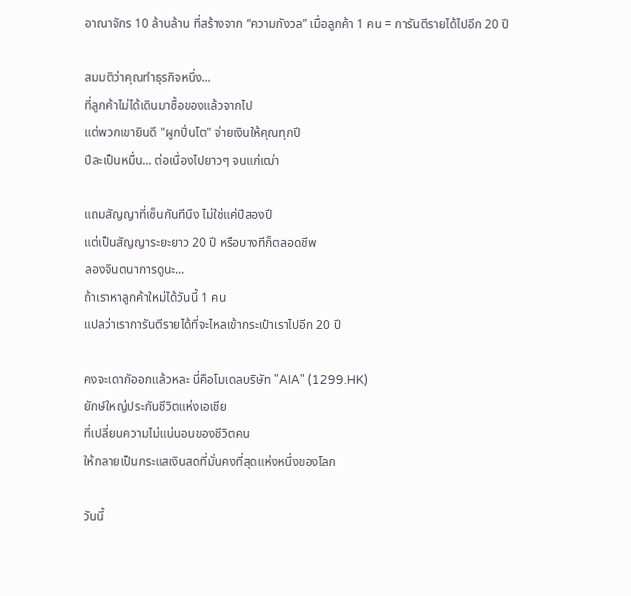อาณาจักร 10 ล้านล้าน ที่สร้างจาก “ความกังวล” เมื่อลูกค้า 1 คน = การันตีรายได้ไปอีก 20 ปี

สมมติว่าคุณทำธุรกิจหนึ่ง...
ที่ลูกค้าไม่ได้เดินมาซื้อของแล้วจากไป
แต่พวกเขายินดี "ผูกปิ่นโต" จ่ายเงินให้คุณทุกปี
ปีละเป็นหมื่น... ต่อเนื่องไปยาวๆ จนแก่เฒ่า

แถมสัญญาที่เซ็นกันทีนึง ไม่ใช่แค่ปีสองปี
แต่เป็นสัญญาระยะยาว 20 ปี หรือบางทีก็ตลอดชีพ
ลองจินตนาการดูนะ...
ถ้าเราหาลูกค้าใหม่ได้วันนี้ 1 คน
แปลว่าเราการันตีรายได้ที่จะไหลเข้ากระเป๋าเราไปอีก 20 ปี

คงจะเดากัออกแล้วหละ นี่คือโมเดลบริษัท "AIA" (1299.HK)
ยักษ์ใหญ่ประกันชีวิตแห่งเอเชีย
ที่เปลี่ยนความไม่แน่นอนของชีวิตคน
ให้กลายเป็นกระแสเงินสดที่มั่นคงที่สุดแห่งหนึ่งของโลก

วันนี้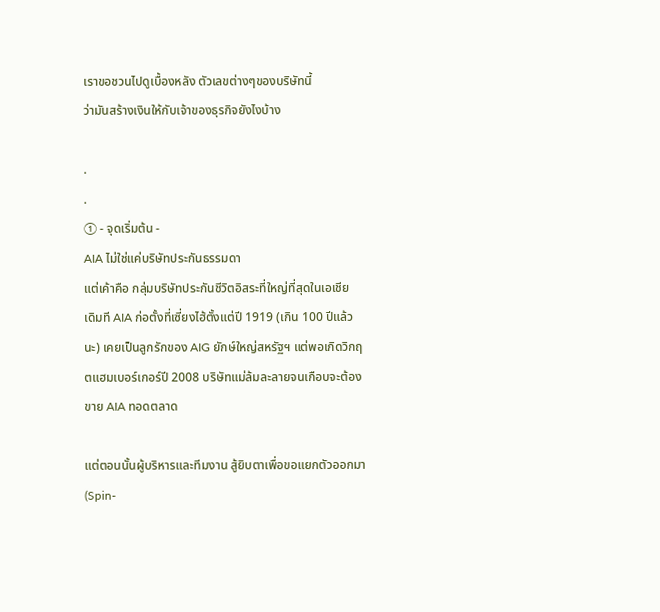เราขอชวนไปดูเบื้องหลัง ตัวเลขต่างๆของบริษัทนี้
ว่ามันสร้างเงินให้กับเจ้าของธุรกิจยังไงบ้าง

.
.
① - จุดเริ่มต้น -
AIA ไม่ใช่แค่บริษัทประกันธรรมดา
แต่เค้าคือ กลุ่มบริษัทประกันชีวิตอิสระที่ใหญ่ที่สุดในเอเชีย
เดิมที AIA ก่อตั้งที่เซี่ยงไฮ้ตั้งแต่ปี 1919 (เกิน 100 ปีแล้วนะ) เคยเป็นลูกรักของ AIG ยักษ์ใหญ่สหรัฐฯ แต่พอเกิดวิกฤตแฮมเบอร์เกอร์ปี 2008 บริษัทแม่ล้มละลายจนเกือบจะต้องขาย AIA ทอดตลาด

แต่ตอนนั้นผู้บริหารและทีมงาน สู้ยิบตาเพื่อขอแยกตัวออกมา (Spin-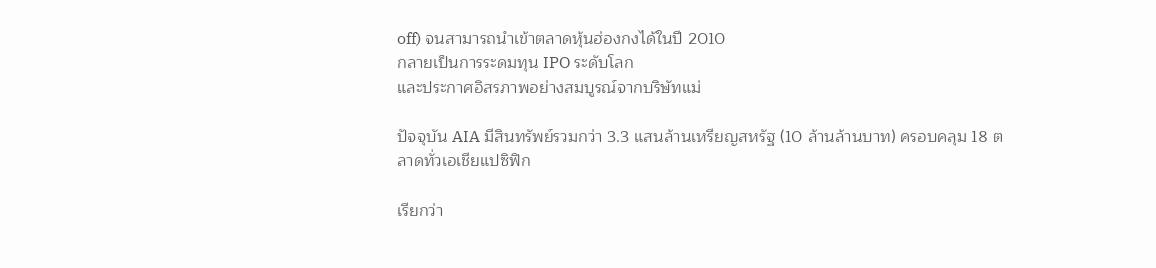off) จนสามารถนำเข้าตลาดหุ้นฮ่องกงได้ในปี 2010
กลายเป็นการระดมทุน IPO ระดับโลก
และประกาศอิสรภาพอย่างสมบูรณ์จากบริษัทแม่

ปัจจุบัน AIA มีสินทรัพย์รวมกว่า 3.3 แสนล้านเหรียญสหรัฐ (10 ล้านล้านบาท) ครอบคลุม 18 ตลาดทั่วเอเชียแปซิฟิก

เรียกว่า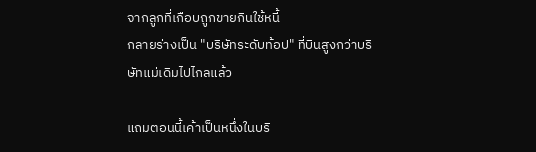จากลูกที่เกือบถูกขายกินใช้หนี้
กลายร่างเป็น "บริษัทระดับท้อป" ที่บินสูงกว่าบริษัทแม่เดิมไปไกลแล้ว

แถมตอนนี้เค้าเป็นหนึ่งในบริ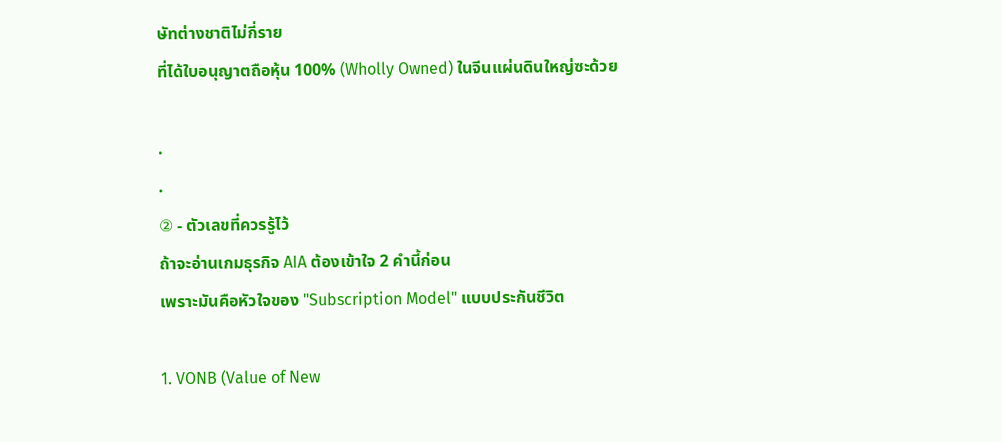ษัทต่างชาติไม่กี่ราย
ที่ได้ใบอนุญาตถือหุ้น 100% (Wholly Owned) ในจีนแผ่นดินใหญ่ซะด้วย

.
.
② - ตัวเลขที่ควรรู้ไว้
ถ้าจะอ่านเกมธุรกิจ AIA ต้องเข้าใจ 2 คำนี้ก่อน
เพราะมันคือหัวใจของ "Subscription Model" แบบประกันชีวิต

1. VONB (Value of New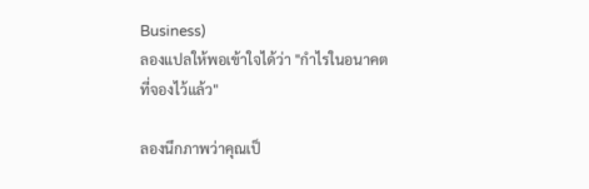Business)
ลองแปลให้พอเข้าใจได้ว่า "กำไรในอนาคตที่จองไว้แล้ว"

ลองนึกภาพว่าคุณเป็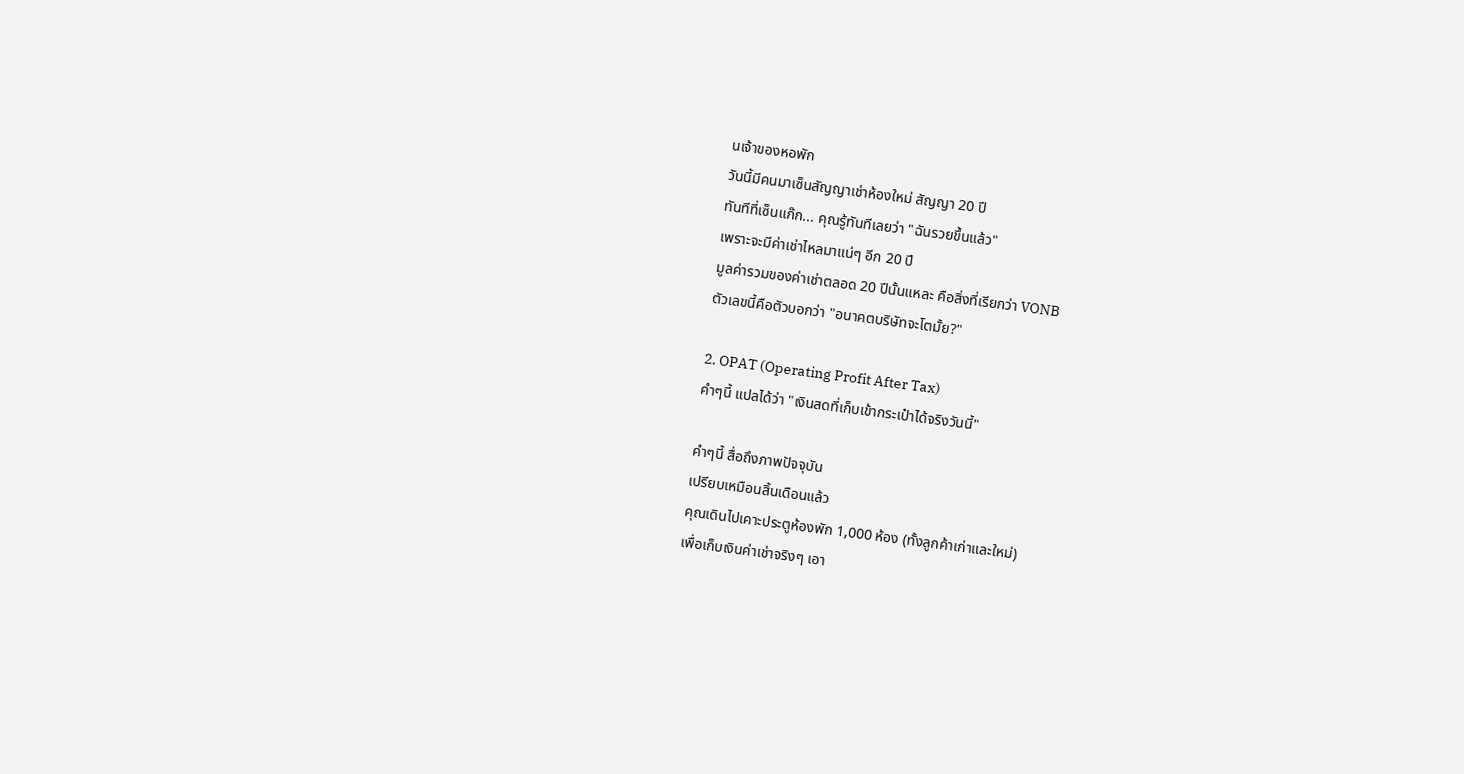นเจ้าของหอพัก
วันนี้มีคนมาเซ็นสัญญาเช่าห้องใหม่ สัญญา 20 ปี
ทันทีที่เซ็นแก๊ก... คุณรู้ทันทีเลยว่า "ฉันรวยขึ้นแล้ว"
เพราะจะมีค่าเช่าไหลมาแน่ๆ อีก 20 ปี
มูลค่ารวมของค่าเช่าตลอด 20 ปีนั้นแหละ คือสิ่งที่เรียกว่า VONB
ตัวเลขนี้คือตัวบอกว่า "อนาคตบริษัทจะโตมั้ย?"

2. OPAT (Operating Profit After Tax)
คำๆนี้ แปลได้ว่า "เงินสดที่เก็บเข้ากระเป๋าได้จริงวันนี้"

คำๆนี้ สื่อถึงภาพปัจจุบัน
เปรียบเหมือนสิ้นเดือนแล้ว
คุณเดินไปเคาะประตูห้องพัก 1,000 ห้อง (ทั้งลูกค้าเก่าและใหม่)
เพื่อเก็บเงินค่าเช่าจริงๆ เอา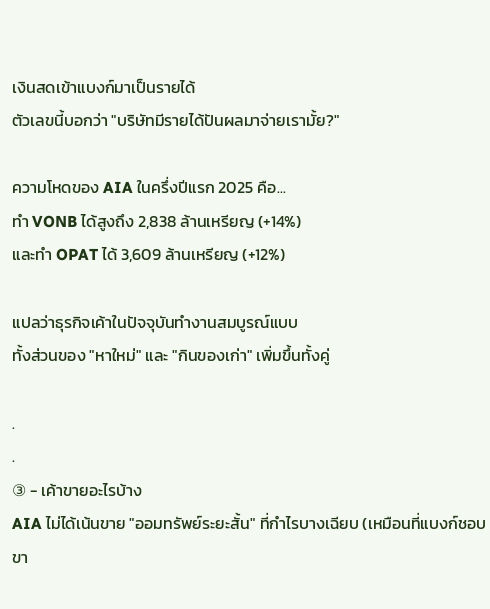เงินสดเข้าแบงก์มาเป็นรายได้
ตัวเลขนี้บอกว่า "บริษัทมีรายได้ปันผลมาจ่ายเรามั้ย?"

ความโหดของ AIA ในครึ่งปีแรก 2025 คือ...
ทำ VONB ได้สูงถึง 2,838 ล้านเหรียญ (+14%)
และทำ OPAT ได้ 3,609 ล้านเหรียญ (+12%)

แปลว่าธุรกิจเค้าในปัจจุบันทำงานสมบูรณ์แบบ
ทั้งส่วนของ "หาใหม่" และ "กินของเก่า" เพิ่มขึ้นทั้งคู่

.
.
③ - เค้าขายอะไรบ้าง
AIA ไม่ได้เน้นขาย "ออมทรัพย์ระยะสั้น" ที่กำไรบางเฉียบ (เหมือนที่แบงก์ชอบขา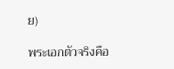ย)

พระเอกตัวจริงคือ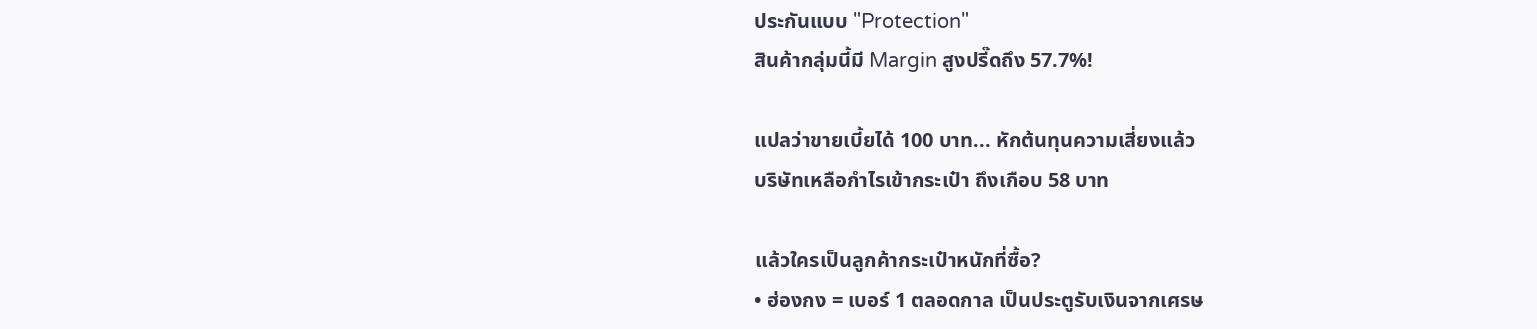ประกันแบบ "Protection"
สินค้ากลุ่มนี้มี Margin สูงปรี๊ดถึง 57.7%!

แปลว่าขายเบี้ยได้ 100 บาท... หักต้นทุนความเสี่ยงแล้ว
บริษัทเหลือกำไรเข้ากระเป๋า ถึงเกือบ 58 บาท

แล้วใครเป็นลูกค้ากระเป๋าหนักที่ซื้อ?
• ฮ่องกง = เบอร์ 1 ตลอดกาล เป็นประตูรับเงินจากเศรษ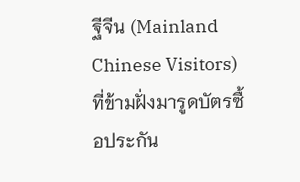ฐีจีน (Mainland Chinese Visitors) ที่ข้ามฝั่งมารูดบัตรซื้อประกัน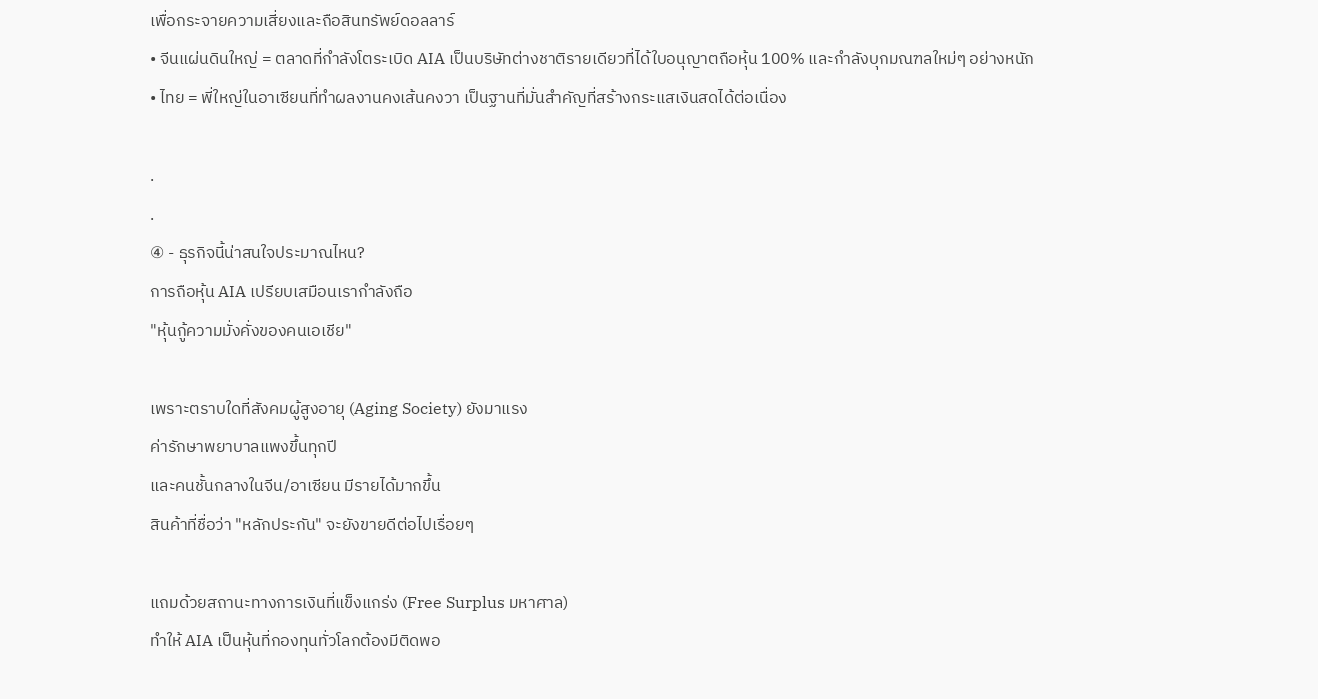เพื่อกระจายความเสี่ยงและถือสินทรัพย์ดอลลาร์
• จีนแผ่นดินใหญ่ = ตลาดที่กำลังโตระเบิด AIA เป็นบริษัทต่างชาติรายเดียวที่ได้ใบอนุญาตถือหุ้น 100% และกำลังบุกมณฑลใหม่ๆ อย่างหนัก
• ไทย = พี่ใหญ่ในอาเซียนที่ทำผลงานคงเส้นคงวา เป็นฐานที่มั่นสำคัญที่สร้างกระแสเงินสดได้ต่อเนื่อง

.
.
④ - ธุรกิจนี้น่าสนใจประมาณไหน?
การถือหุ้น AIA เปรียบเสมือนเรากำลังถือ
"หุ้นกู้ความมั่งคั่งของคนเอเชีย"

เพราะตราบใดที่สังคมผู้สูงอายุ (Aging Society) ยังมาแรง
ค่ารักษาพยาบาลแพงขึ้นทุกปี
และคนชั้นกลางในจีน/อาเซียน มีรายได้มากขึ้น
สินค้าที่ชื่อว่า "หลักประกัน" จะยังขายดีต่อไปเรื่อยๆ

แถมด้วยสถานะทางการเงินที่แข็งแกร่ง (Free Surplus มหาศาล)
ทำให้ AIA เป็นหุ้นที่กองทุนทั่วโลกต้องมีติดพอ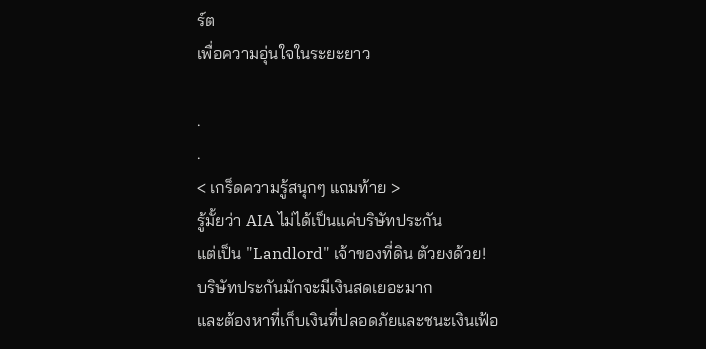ร์ต
เพื่อความอุ่นใจในระยะยาว

.
.
< เกร็ดความรู้สนุกๆ แถมท้าย >
รู้มั้ยว่า AIA ไม่ได้เป็นแค่บริษัทประกัน
แต่เป็น "Landlord" เจ้าของที่ดิน ตัวยงด้วย!
บริษัทประกันมักจะมีเงินสดเยอะมาก
และต้องหาที่เก็บเงินที่ปลอดภัยและชนะเงินเฟ้อ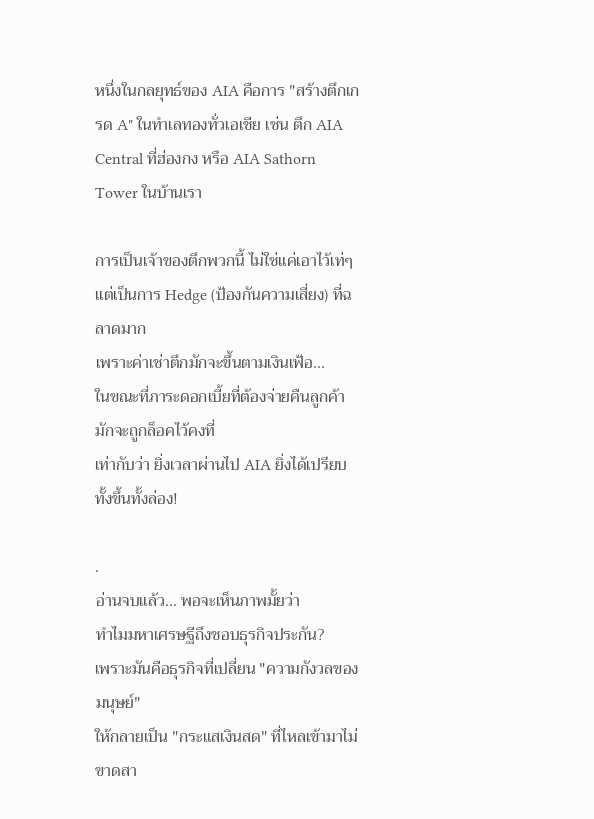หนึ่งในกลยุทธ์ของ AIA คือการ "สร้างตึกเกรด A" ในทำเลทองทั่วเอเชีย เช่น ตึก AIA Central ที่ฮ่องกง หรือ AIA Sathorn Tower ในบ้านเรา

การเป็นเจ้าของตึกพวกนี้ ไม่ใช่แค่เอาไว้เท่ๆ
แต่เป็นการ Hedge (ป้องกันความเสี่ยง) ที่ฉลาดมาก
เพราะค่าเช่าตึกมักจะขึ้นตามเงินเฟ้อ...
ในขณะที่ภาระดอกเบี้ยที่ต้องจ่ายคืนลูกค้า มักจะถูกล็อคไว้คงที่
เท่ากับว่า ยิ่งเวลาผ่านไป AIA ยิ่งได้เปรียบทั้งขึ้นทั้งล่อง!

.
อ่านจบแล้ว... พอจะเห็นภาพมั้ยว่า
ทำไมมหาเศรษฐีถึงชอบธุรกิจประกัน?
เพราะมันคือธุรกิจที่เปลี่ยน "ความกังวลของมนุษย์"
ให้กลายเป็น "กระแสเงินสด" ที่ไหลเข้ามาไม่ขาดสา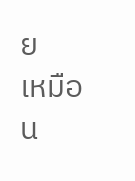ย
เหมือน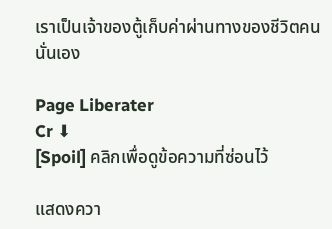เราเป็นเจ้าของตู้เก็บค่าผ่านทางของชีวิตคนนั่นเอง

Page Liberater
Cr ⬇
[Spoil] คลิกเพื่อดูข้อความที่ซ่อนไว้

แสดงควา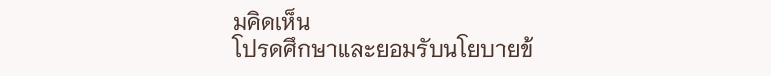มคิดเห็น
โปรดศึกษาและยอมรับนโยบายข้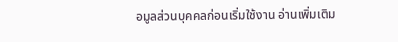อมูลส่วนบุคคลก่อนเริ่มใช้งาน อ่านเพิ่มเติม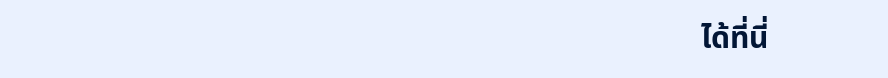ได้ที่นี่